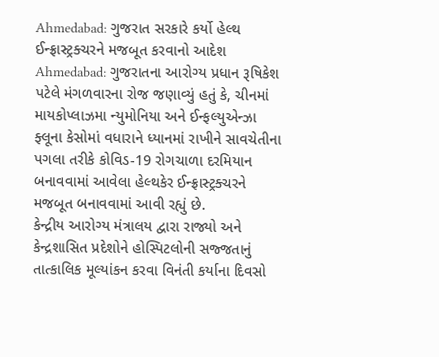Ahmedabad: ગુજરાત સરકારે કર્યો હેલ્થ ઈન્ફ્રાસ્ટ્રક્ચરને મજબૂત કરવાનો આદેશ
Ahmedabad: ગુજરાતના આરોગ્ય પ્રધાન રૂષિકેશ પટેલે મંગળવારના રોજ જણાવ્યું હતું કે, ચીનમાં માયકોપ્લાઝમા ન્યુમોનિયા અને ઈન્ફલ્યુએન્ઝા ફ્લૂના કેસોમાં વધારાને ધ્યાનમાં રાખીને સાવચેતીના પગલા તરીકે કોવિડ-19 રોગચાળા દરમિયાન બનાવવામાં આવેલા હેલ્થકેર ઈન્ફ્રાસ્ટ્રક્ચરને મજબૂત બનાવવામાં આવી રહ્યું છે.
કેન્દ્રીય આરોગ્ય મંત્રાલય દ્વારા રાજ્યો અને કેન્દ્રશાસિત પ્રદેશોને હોસ્પિટલોની સજ્જતાનું તાત્કાલિક મૂલ્યાંકન કરવા વિનંતી કર્યાના દિવસો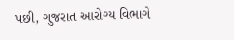પછી, ગુજરાત આરોગ્ય વિભાગે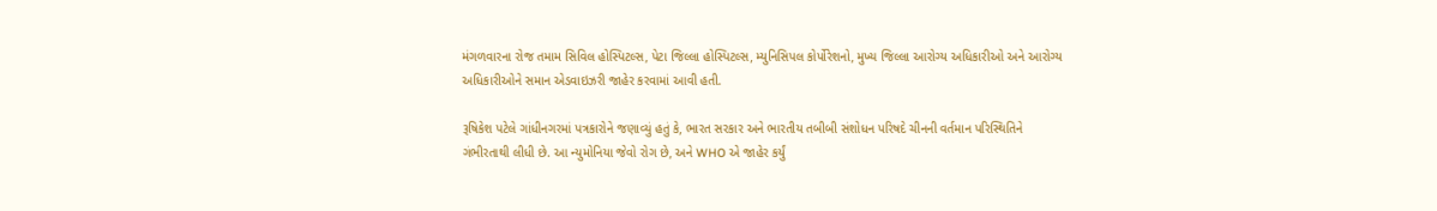મંગળવારના રોજ તમામ સિવિલ હોસ્પિટલ્સ, પેટા જિલ્લા હોસ્પિટલ્સ, મ્યુનિસિપલ કોર્પોરેશનો, મુખ્ય જિલ્લા આરોગ્ય અધિકારીઓ અને આરોગ્ય અધિકારીઓને સમાન એડવાઇઝરી જાહેર કરવામાં આવી હતી.

રૂષિકેશ પટેલે ગાંધીનગરમાં પત્રકારોને જણાવ્યું હતું કે, ભારત સરકાર અને ભારતીય તબીબી સંશોધન પરિષદે ચીનની વર્તમાન પરિસ્થિતિને ગંભીરતાથી લીધી છે. આ ન્યુમોનિયા જેવો રોગ છે, અને WHO એ જાહેર કર્યું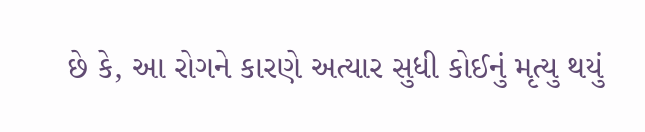છે કે, આ રોગને કારણે અત્યાર સુધી કોઈનું મૃત્યુ થયું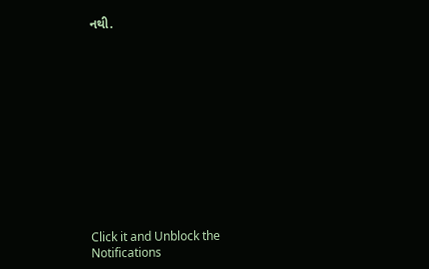નથી.












Click it and Unblock the Notifications